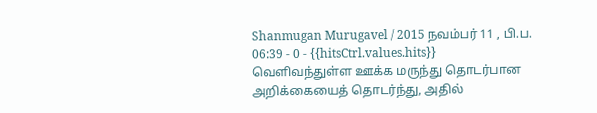Shanmugan Murugavel / 2015 நவம்பர் 11 , பி.ப. 06:39 - 0 - {{hitsCtrl.values.hits}}
வெளிவந்துள்ள ஊக்க மருந்து தொடர்பான அறிக்கையைத் தொடர்ந்து, அதில்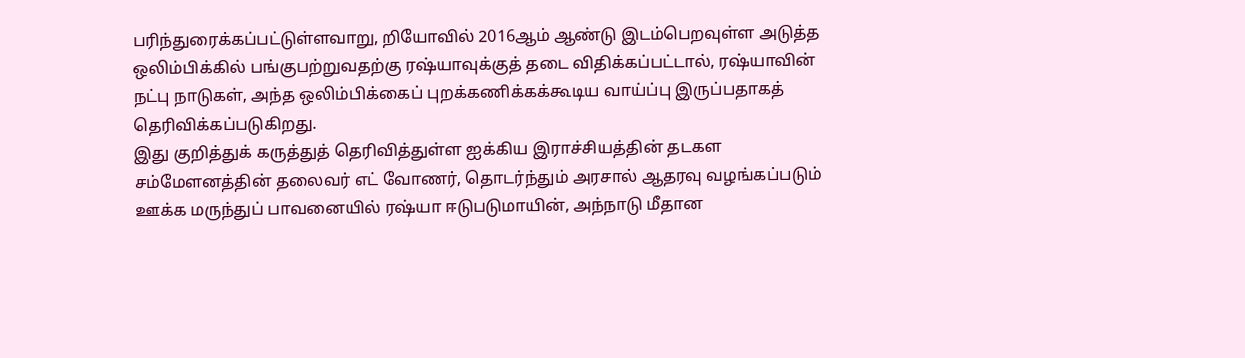பரிந்துரைக்கப்பட்டுள்ளவாறு, றியோவில் 2016ஆம் ஆண்டு இடம்பெறவுள்ள அடுத்த ஒலிம்பிக்கில் பங்குபற்றுவதற்கு ரஷ்யாவுக்குத் தடை விதிக்கப்பட்டால், ரஷ்யாவின் நட்பு நாடுகள், அந்த ஒலிம்பிக்கைப் புறக்கணிக்கக்கூடிய வாய்ப்பு இருப்பதாகத் தெரிவிக்கப்படுகிறது.
இது குறித்துக் கருத்துத் தெரிவித்துள்ள ஐக்கிய இராச்சியத்தின் தடகள சம்மேளனத்தின் தலைவர் எட் வோணர், தொடர்ந்தும் அரசால் ஆதரவு வழங்கப்படும் ஊக்க மருந்துப் பாவனையில் ரஷ்யா ஈடுபடுமாயின், அந்நாடு மீதான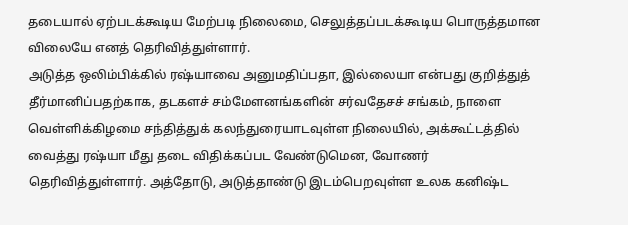தடையால் ஏற்படக்கூடிய மேற்படி நிலைமை, செலுத்தப்படக்கூடிய பொருத்தமான விலையே எனத் தெரிவித்துள்ளார்.
அடுத்த ஒலிம்பிக்கில் ரஷ்யாவை அனுமதிப்பதா, இல்லையா என்பது குறித்துத் தீர்மானிப்பதற்காக, தடகளச் சம்மேளனங்களின் சர்வதேசச் சங்கம், நாளை வெள்ளிக்கிழமை சந்தித்துக் கலந்துரையாடவுள்ள நிலையில், அக்கூட்டத்தில் வைத்து ரஷ்யா மீது தடை விதிக்கப்பட வேண்டுமென, வோணர் தெரிவித்துள்ளார். அத்தோடு, அடுத்தாண்டு இடம்பெறவுள்ள உலக கனிஷ்ட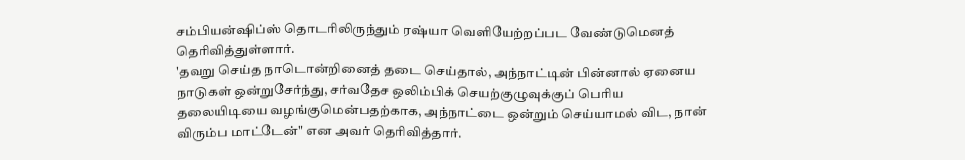சம்பியன்ஷிப்ஸ் தொடரிலிருந்தும் ரஷ்யா வெளியேற்றப்பட வேண்டுமெனத் தெரிவித்துள்ளார்.
'தவறு செய்த நாடொன்றினைத் தடை செய்தால், அந்நாட்டின் பின்னால் ஏனைய நாடுகள் ஒன்றுசேர்ந்து, சர்வதேச ஒலிம்பிக் செயற்குழுவுக்குப் பெரிய தலையிடியை வழங்குமென்பதற்காக, அந்நாட்டை ஒன்றும் செய்யாமல் விட, நான் விரும்ப மாட்டேன்" என அவர் தெரிவித்தார்.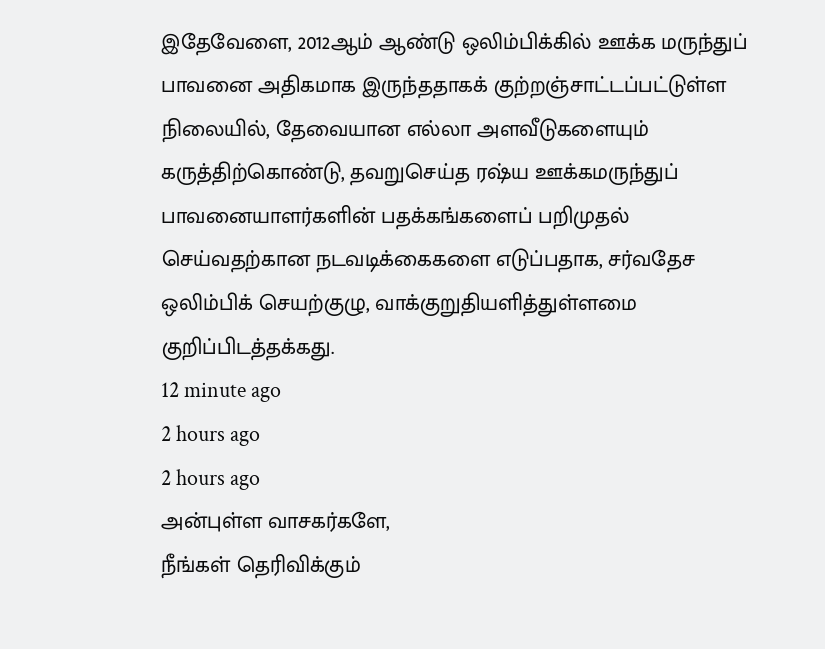இதேவேளை, 2012ஆம் ஆண்டு ஒலிம்பிக்கில் ஊக்க மருந்துப் பாவனை அதிகமாக இருந்ததாகக் குற்றஞ்சாட்டப்பட்டுள்ள நிலையில், தேவையான எல்லா அளவீடுகளையும் கருத்திற்கொண்டு, தவறுசெய்த ரஷ்ய ஊக்கமருந்துப் பாவனையாளர்களின் பதக்கங்களைப் பறிமுதல் செய்வதற்கான நடவடிக்கைகளை எடுப்பதாக, சர்வதேச ஒலிம்பிக் செயற்குழு, வாக்குறுதியளித்துள்ளமை குறிப்பிடத்தக்கது.
12 minute ago
2 hours ago
2 hours ago
அன்புள்ள வாசகர்களே,
நீங்கள் தெரிவிக்கும்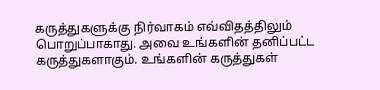கருத்துகளுக்கு நிர்வாகம் எவ்விதத்திலும் பொறுப்பாகாது. அவை உங்களின் தனிப்பட்ட கருத்துகளாகும். உங்களின் கருத்துகள்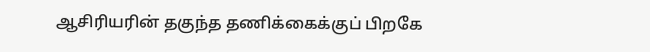ஆசிரியரின் தகுந்த தணிக்கைக்குப் பிறகே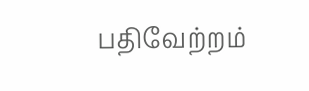பதிவேற்றம்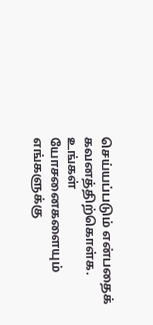செய்யப்படும் என்பதைக் கவனத்திற்கொள்க. உங்கள் யோசனைகளையும் எங்களுக்கு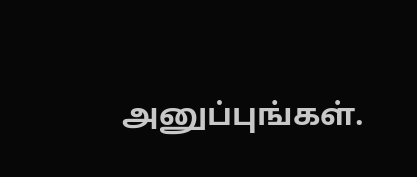அனுப்புங்கள்.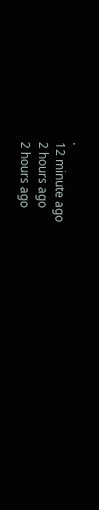.
12 minute ago
2 hours ago
2 hours ago